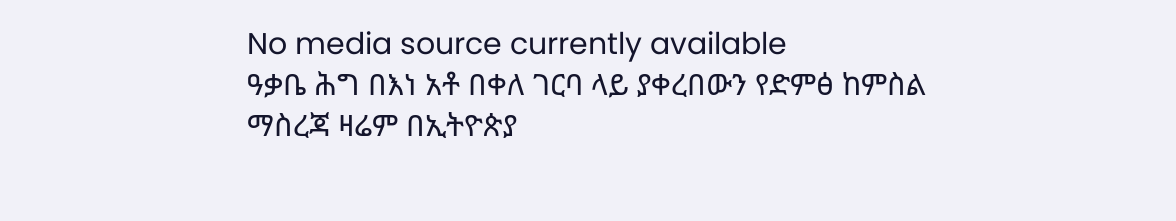No media source currently available
ዓቃቤ ሕግ በእነ አቶ በቀለ ገርባ ላይ ያቀረበውን የድምፅ ከምስል ማስረጃ ዛሬም በኢትዮጵያ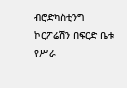ብሮድካስቲንግ ኮርፖሬሽን በፍርድ ቤቱ የሥራ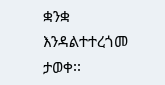ቋንቋ እንዳልተተረጎመ ታወቀ፡፡